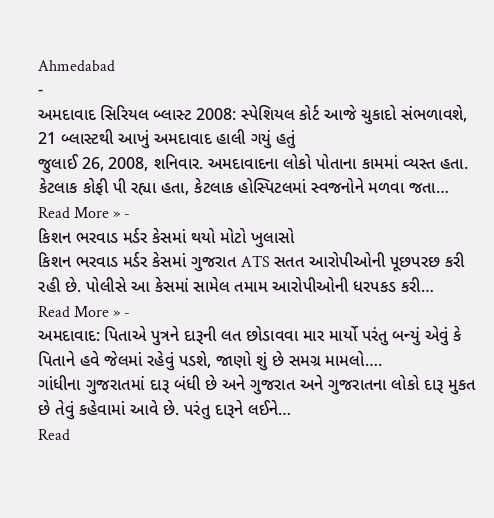Ahmedabad
-
અમદાવાદ સિરિયલ બ્લાસ્ટ 2008: સ્પેશિયલ કોર્ટ આજે ચુકાદો સંભળાવશે, 21 બ્લાસ્ટથી આખું અમદાવાદ હાલી ગયું હતું
જુલાઈ 26, 2008, શનિવાર. અમદાવાદના લોકો પોતાના કામમાં વ્યસ્ત હતા. કેટલાક કોફી પી રહ્યા હતા, કેટલાક હોસ્પિટલમાં સ્વજનોને મળવા જતા…
Read More » -
કિશન ભરવાડ મર્ડર કેસમાં થયો મોટો ખુલાસો
કિશન ભરવાડ મર્ડર કેસમાં ગુજરાત ATS સતત આરોપીઓની પૂછપરછ કરી રહી છે. પોલીસે આ કેસમાં સામેલ તમામ આરોપીઓની ધરપકડ કરી…
Read More » -
અમદાવાદ: પિતાએ પુત્રને દારૂની લત છોડાવવા માર માર્યો પરંતુ બન્યું એવું કે પિતાને હવે જેલમાં રહેવું પડશે, જાણો શું છે સમગ્ર મામલો….
ગાંધીના ગુજરાતમાં દારૂ બંધી છે અને ગુજરાત અને ગુજરાતના લોકો દારૂ મુકત છે તેવું કહેવામાં આવે છે. પરંતુ દારૂને લઈને…
Read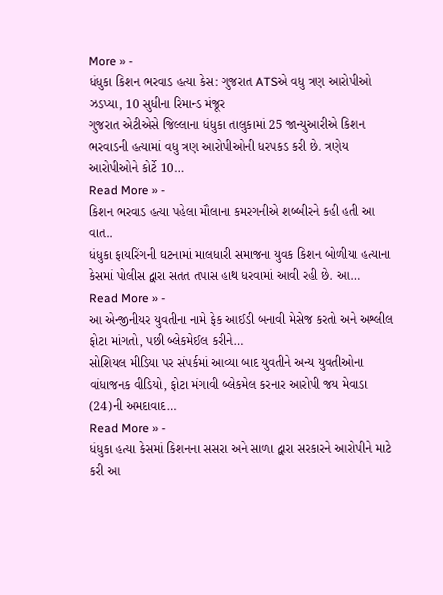More » -
ધંધુકા કિશન ભરવાડ હત્યા કેસ: ગુજરાત ATSએ વધુ ત્રણ આરોપીઓ ઝડપ્યા, 10 સુધીના રિમાન્ડ મંજૂર
ગુજરાત એટીએસે જિલ્લાના ધંધુકા તાલુકામાં 25 જાન્યુઆરીએ કિશન ભરવાડની હત્યામાં વધુ ત્રણ આરોપીઓની ધરપકડ કરી છે. ત્રણેય આરોપીઓને કોર્ટે 10…
Read More » -
કિશન ભરવાડ હત્યા પહેલા મૌલાના કમરગનીએ શબ્બીરને કહી હતી આ વાત..
ધંધુકા ફાયરિંગની ઘટનામાં માલધારી સમાજના યુવક કિશન બોળીયા હત્યાના કેસમાં પોલીસ દ્વારા સતત તપાસ હાથ ધરવામાં આવી રહી છે. આ…
Read More » -
આ એન્જીનીયર યુવતીના નામે ફેક આઈડી બનાવી મેસેજ કરતો અને અશ્લીલ ફોટા માંગતો, પછી બ્લેકમેઈલ કરીને…
સોશિયલ મીડિયા પર સંપર્કમાં આવ્યા બાદ યુવતીને અન્ય યુવતીઓના વાંધાજનક વીડિયો, ફોટા મંગાવી બ્લેકમેલ કરનાર આરોપી જય મેવાડા (24)ની અમદાવાદ…
Read More » -
ધંધુકા હત્યા કેસમાં કિશનના સસરા અને સાળા દ્વારા સરકારને આરોપીને માટે કરી આ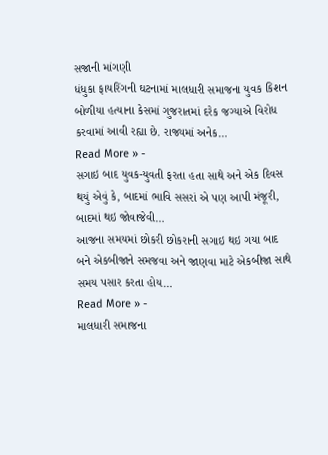સજાની માંગણી
ધંધુકા ફાયરિંગની ઘટનામાં માલધારી સમાજના યુવક કિશન બોળીયા હત્યાના કેસમાં ગુજરાતમાં દરેક જગ્યાએ વિરોધ કરવામાં આવી રહ્યા છે. રાજ્યમાં અનેક…
Read More » -
સગાઇ બાદ યુવક-યુવતી ફરતા હતા સાથે અને એક દિવસ થયું એવું કે, બાદમાં ભાવિ સસરાં એ પણ આપી મંજૂરી, બાદમાં થઇ જોવાજેવી…
આજના સમયમાં છોકરી છોકરાની સગાઇ થઇ ગયા બાદ બને એકબીજાને સમજવા અને જાણવા માટે એકબીજા સાથે સમય પસાર કરતા હોય…
Read More » -
માલધારી સમાજના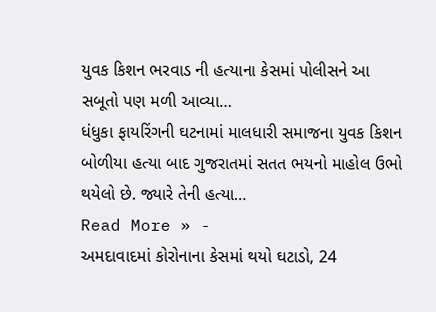યુવક કિશન ભરવાડ ની હત્યાના કેસમાં પોલીસને આ સબૂતો પણ મળી આવ્યા…
ધંધુકા ફાયરિંગની ઘટનામાં માલધારી સમાજના યુવક કિશન બોળીયા હત્યા બાદ ગુજરાતમાં સતત ભયનો માહોલ ઉભો થયેલો છે. જ્યારે તેની હત્યા…
Read More » -
અમદાવાદમાં કોરોનાના કેસમાં થયો ઘટાડો, 24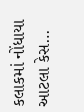કલાકમાં નોંધાયા આટલા કેસ…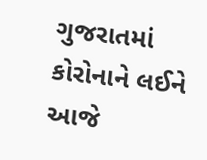ગુજરાતમાં કોરોનાને લઈને આજે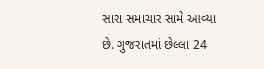સારા સમાચાર સામે આવ્યા છે. ગુજરાતમાં છેલ્લા 24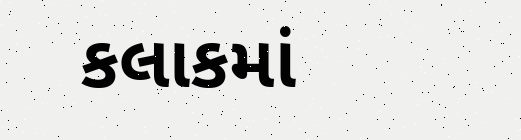કલાકમાં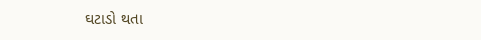ઘટાડો થતા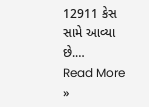12911 કેસ સામે આવ્યા છે.…
Read More »